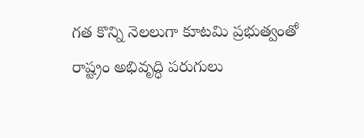గత కొన్ని నెలలుగా కూటమి ప్రభుత్వంతో రాష్ట్రం అభివృద్ధి పరుగులు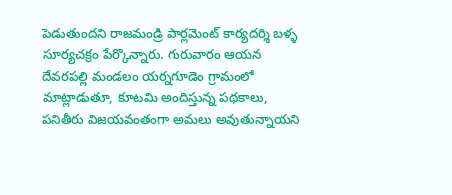పెడుతుందని రాజమండ్రి పార్లమెంట్ కార్యదర్శి బళ్ళ సూర్యచక్రం పేర్కొన్నారు. గురువారం ఆయన దేవరపల్లి మండలం యర్నగూడెం గ్రామంలో మాట్లాడుతూ, కూటమి అందిస్తున్న పథకాలు, పనితీరు విజయవంతంగా అమలు అవుతున్నాయని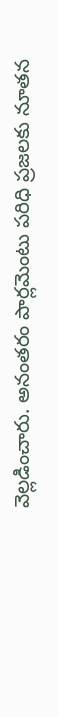వెల్లడించారు. అనంతరం పార్లమెంటు పరిధి ప్రజలకు నూతన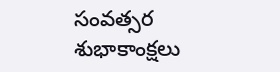సంవత్సర శుభాకాంక్షలు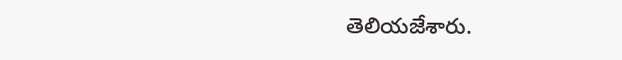తెలియజేశారు.